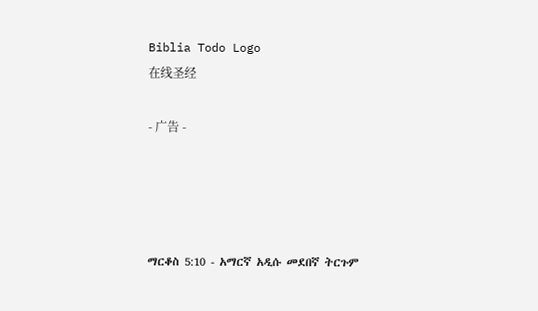Biblia Todo Logo
在线圣经

- 广告 -




ማርቆስ 5:10 - አማርኛ አዲሱ መደበኛ ትርጉም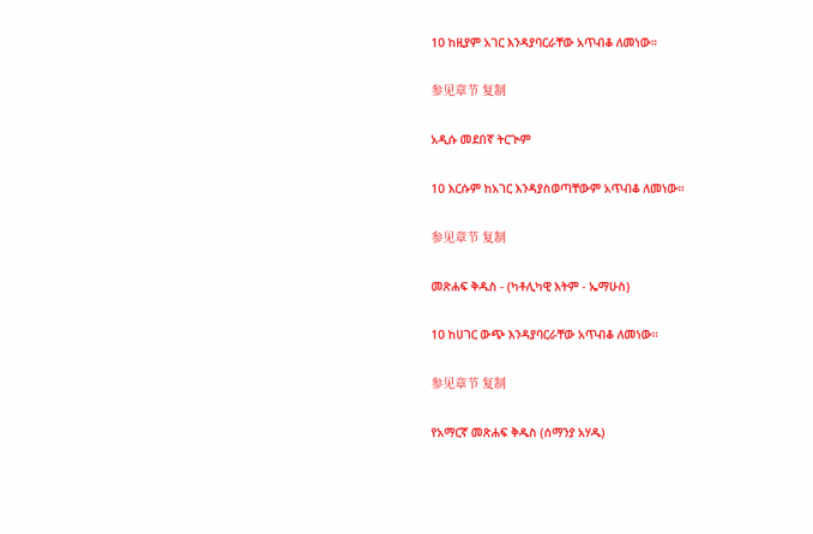10 ከዚያም አገር እንዳያባርራቸው አጥብቆ ለመነው።

参见章节 复制

አዲሱ መደበኛ ትርጒም

10 እርሱም ከአገር እንዳያስወጣቸውም አጥብቆ ለመነው።

参见章节 复制

መጽሐፍ ቅዱስ - (ካቶሊካዊ እትም - ኤማሁስ)

10 ከሀገር ውጭ እንዳያባርራቸው አጥብቆ ለመነው።

参见章节 复制

የአማርኛ መጽሐፍ ቅዱስ (ሰማንያ አሃዱ)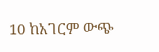10 ከአገርም ውጭ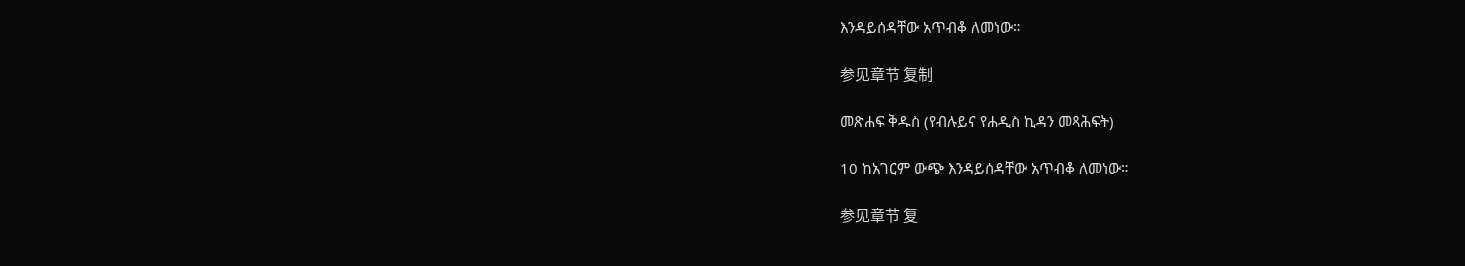እንዳይሰዳቸው አጥብቆ ለመነው።

参见章节 复制

መጽሐፍ ቅዱስ (የብሉይና የሐዲስ ኪዳን መጻሕፍት)

10 ከአገርም ውጭ እንዳይሰዳቸው አጥብቆ ለመነው።

参见章节 复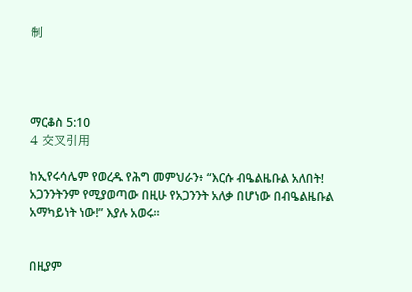制




ማርቆስ 5:10
4 交叉引用

ከኢየሩሳሌም የወረዱ የሕግ መምህራን፥ “እርሱ ብዔልዜቡል አለበት! አጋንንትንም የሚያወጣው በዚሁ የአጋንንት አለቃ በሆነው በብዔልዜቡል አማካይነት ነው!” እያሉ አወሩ።


በዚያም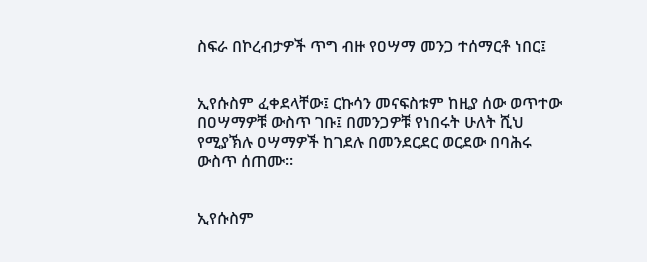ስፍራ በኮረብታዎች ጥግ ብዙ የዐሣማ መንጋ ተሰማርቶ ነበር፤


ኢየሱስም ፈቀደላቸው፤ ርኩሳን መናፍስቱም ከዚያ ሰው ወጥተው በዐሣማዎቹ ውስጥ ገቡ፤ በመንጋዎቹ የነበሩት ሁለት ሺህ የሚያኽሉ ዐሣማዎች ከገደሉ በመንደርደር ወርደው በባሕሩ ውስጥ ሰጠሙ።


ኢየሱስም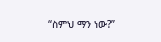“ስምህ ማን ነው?”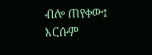ብሎ ጠየቀው፤ እርሱም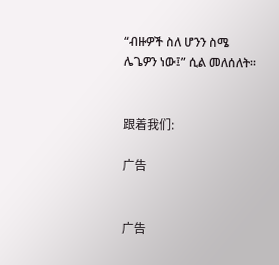“ብዙዎች ስለ ሆንን ስሜ ሌጌዎን ነው፤” ሲል መለሰለት።


跟着我们:

广告


广告